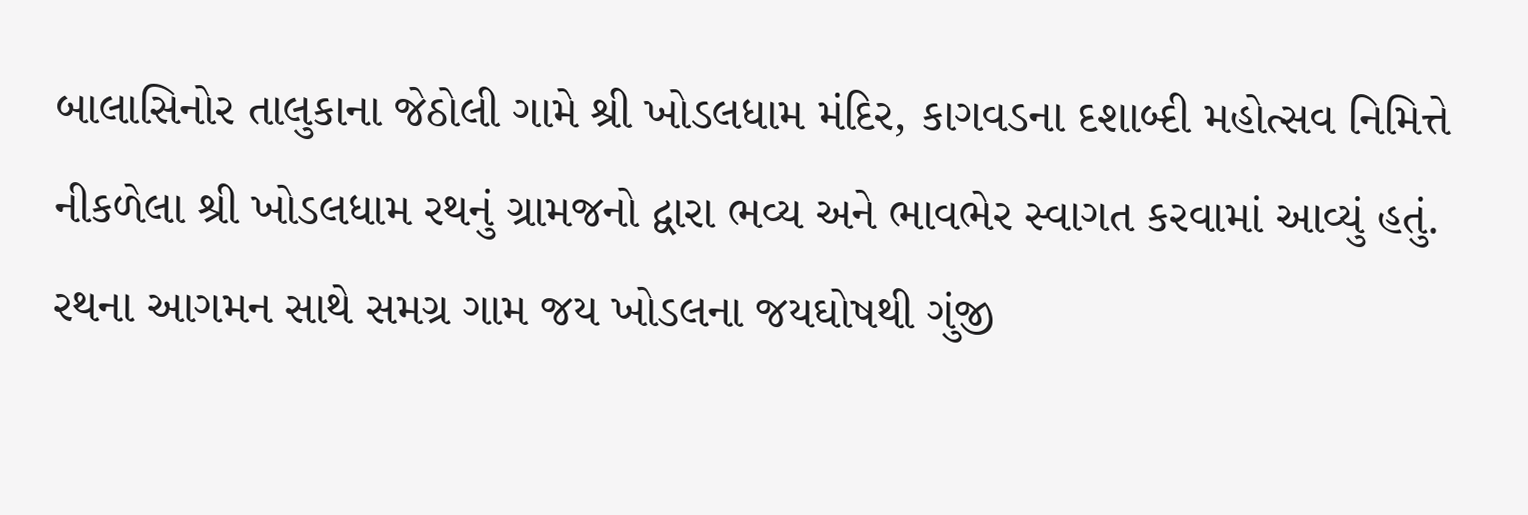બાલાસિનોર તાલુકાના જેઠોલી ગામે શ્રી ખોડલધામ મંદિર, કાગવડના દશાબ્દી મહોત્સવ નિમિત્તે નીકળેલા શ્રી ખોડલધામ રથનું ગ્રામજનો દ્વારા ભવ્ય અને ભાવભેર સ્વાગત કરવામાં આવ્યું હતું. રથના આગમન સાથે સમગ્ર ગામ જય ખોડલના જયઘોષથી ગુંજી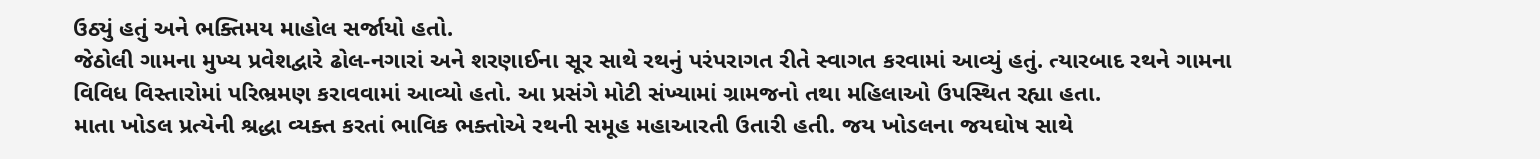ઉઠ્યું હતું અને ભક્તિમય માહોલ સર્જાયો હતો.
જેઠોલી ગામના મુખ્ય પ્રવેશદ્વારે ઢોલ-નગારાં અને શરણાઈના સૂર સાથે રથનું પરંપરાગત રીતે સ્વાગત કરવામાં આવ્યું હતું. ત્યારબાદ રથને ગામના વિવિધ વિસ્તારોમાં પરિભ્રમણ કરાવવામાં આવ્યો હતો. આ પ્રસંગે મોટી સંખ્યામાં ગ્રામજનો તથા મહિલાઓ ઉપસ્થિત રહ્યા હતા.
માતા ખોડલ પ્રત્યેની શ્રદ્ધા વ્યક્ત કરતાં ભાવિક ભક્તોએ રથની સમૂહ મહાઆરતી ઉતારી હતી. જય ખોડલના જયઘોષ સાથે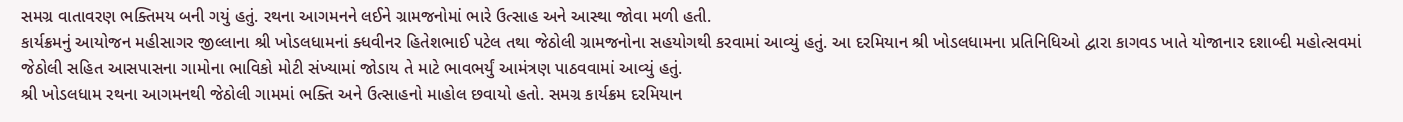સમગ્ર વાતાવરણ ભક્તિમય બની ગયું હતું. રથના આગમનને લઈને ગ્રામજનોમાં ભારે ઉત્સાહ અને આસ્થા જોવા મળી હતી.
કાર્યક્રમનું આયોજન મહીસાગર જીલ્લાના શ્રી ખોડલધામનાં ક્ધવીનર હિતેશભાઈ પટેલ તથા જેઠોલી ગ્રામજનોના સહયોગથી કરવામાં આવ્યું હતું. આ દરમિયાન શ્રી ખોડલધામના પ્રતિનિધિઓ દ્વારા કાગવડ ખાતે યોજાનાર દશાબ્દી મહોત્સવમાં જેઠોલી સહિત આસપાસના ગામોના ભાવિકો મોટી સંખ્યામાં જોડાય તે માટે ભાવભર્યું આમંત્રણ પાઠવવામાં આવ્યું હતું.
શ્રી ખોડલધામ રથના આગમનથી જેઠોલી ગામમાં ભક્તિ અને ઉત્સાહનો માહોલ છવાયો હતો. સમગ્ર કાર્યક્રમ દરમિયાન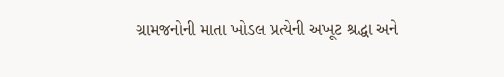ગ્રામજનોની માતા ખોડલ પ્રત્યેની અખૂટ શ્રદ્ધા અને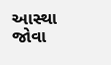આસ્થા જોવા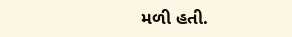મળી હતી.